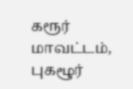கரூர் மாவட்டம், புகழூர்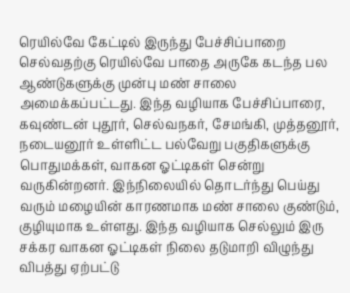ரெயில்வே கேட்டில் இருந்து பேச்சிப்பாறை செல்வதற்கு ரெயில்வே பாதை அருகே கடந்த பல ஆண்டுகளுக்கு முன்பு மண் சாலை அமைக்கப்பட்டது. இந்த வழியாக பேச்சிப்பாரை, கவுண்டன் புதூர், செல்வநகர், சேமங்கி, முத்தனூர், நடையனூர் உள்ளிட்ட பல்வேறு பகுதிகளுக்கு பொதுமக்கள், வாகன ஓட்டிகள் சென்று வருகின்றனர். இந்நிலையில் தொடர்ந்து பெய்து வரும் மழையின் காரணமாக மண் சாலை குண்டும், குழியுமாக உள்ளது. இந்த வழியாக செல்லும் இரு சக்கர வாகன ஓட்டிகள் நிலை தடுமாறி விழுந்து விபத்து ஏற்பட்டு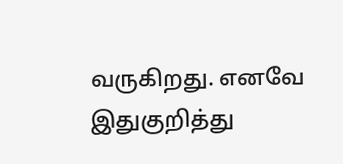வருகிறது. எனவே இதுகுறித்து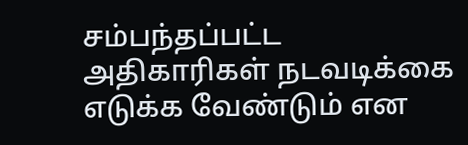சம்பந்தப்பட்ட அதிகாரிகள் நடவடிக்கை எடுக்க வேண்டும் என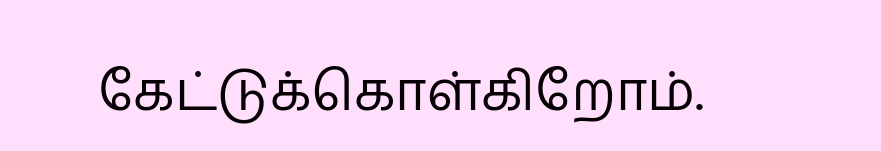கேட்டுக்கொள்கிறோம்.